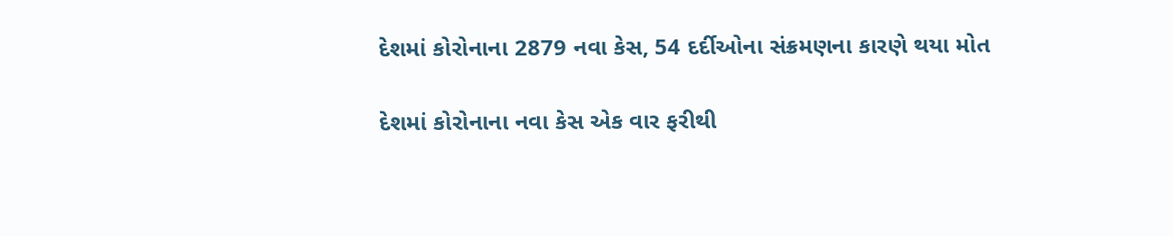દેશમાં કોરોનાના 2879 નવા કેસ, 54 દર્દીઓના સંક્રમણના કારણે થયા મોત

દેશમાં કોરોનાના નવા કેસ એક વાર ફરીથી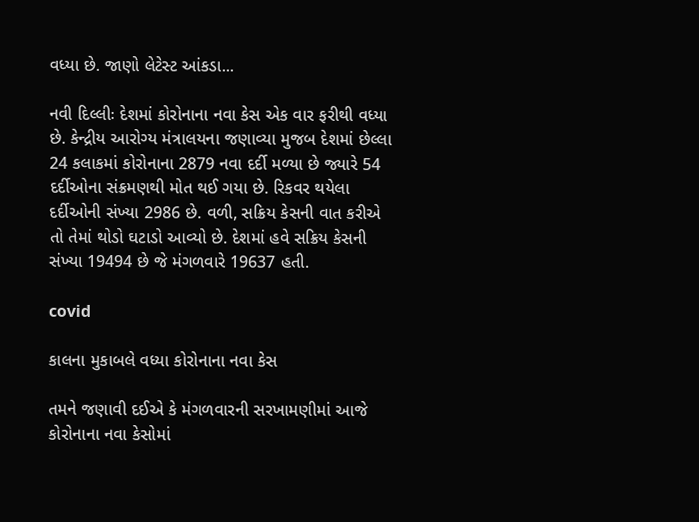વધ્યા છે. જાણો લેટેસ્ટ આંકડા...

નવી દિલ્લીઃ દેશમાં કોરોનાના નવા કેસ એક વાર ફરીથી વધ્યા છે. કેન્દ્રીય આરોગ્ય મંત્રાલયના જણાવ્યા મુજબ દેશમાં છેલ્લા 24 કલાકમાં કોરોનાના 2879 નવા દર્દી મળ્યા છે જ્યારે 54 દર્દીઓના સંક્રમણથી મોત થઈ ગયા છે. રિકવર થયેલા દર્દીઓની સંખ્યા 2986 છે. વળી, સક્રિય કેસની વાત કરીએ તો તેમાં થોડો ઘટાડો આવ્યો છે. દેશમાં હવે સક્રિય કેસની સંખ્યા 19494 છે જે મંગળવારે 19637 હતી.

covid

કાલના મુકાબલે વધ્યા કોરોનાના નવા કેસ

તમને જણાવી દઈએ કે મંગળવારની સરખામણીમાં આજે કોરોનાના નવા કેસોમાં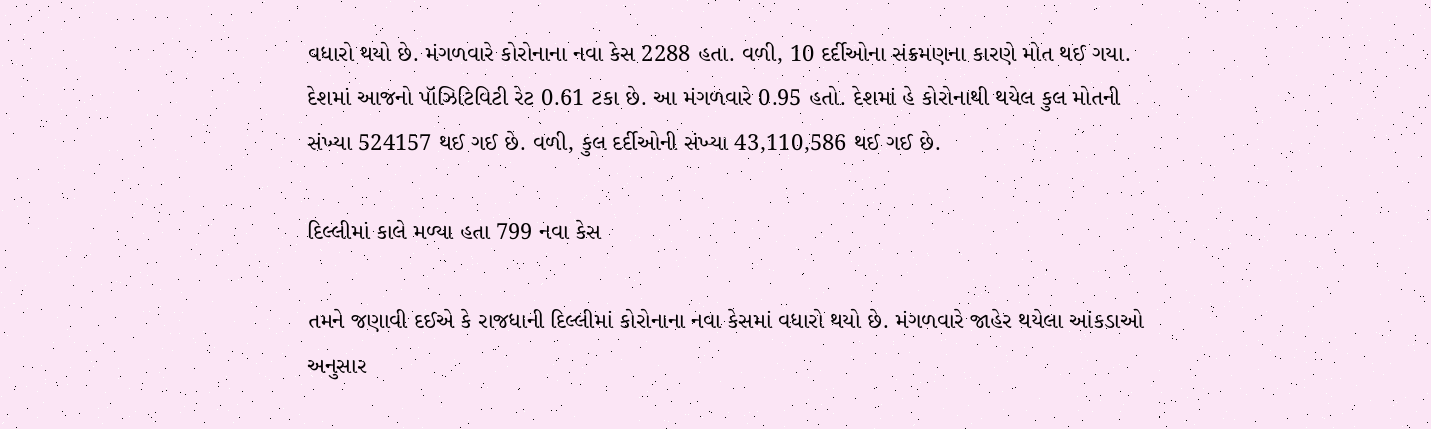વધારો થયો છે. મંગળવારે કોરોનાના નવા કેસ 2288 હતા. વળી, 10 દર્દીઓના સંક્રમણના કારણે મોત થઈ ગયા. દેશમાં આજનો પૉઝિટિવિટી રેટ 0.61 ટકા છે. આ મંગળવારે 0.95 હતો. દેશમાં હે કોરોનાથી થયેલ કુલ મોતની સંખ્યા 524157 થઈ ગઈ છે. વળી, કુલ દર્દીઓની સંખ્યા 43,110,586 થઈ ગઈ છે.

દિલ્લીમાં કાલે મળ્યા હતા 799 નવા કેસ

તમને જણાવી દઈએ કે રાજધાની દિલ્લીમાં કોરોનાના નવા કેસમાં વધારો થયો છે. મંગળવારે જાહેર થયેલા આંકડાઓ અનુસાર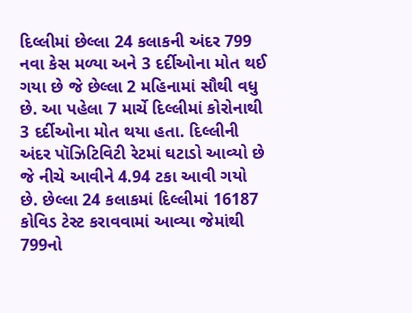દિલ્લીમાં છેલ્લા 24 કલાકની અંદર 799 નવા કેસ મળ્યા અને 3 દર્દીઓના મોત થઈ ગયા છે જે છેલ્લા 2 મહિનામાં સૌથી વધુ છે. આ પહેલા 7 માર્ચે દિલ્લીમાં કોરોનાથી 3 દર્દીઓના મોત થયા હતા. દિલ્લીની અંદર પૉઝિટિવિટી રેટમાં ઘટાડો આવ્યો છે જે નીચે આવીને 4.94 ટકા આવી ગયો છે. છેલ્લા 24 કલાકમાં દિલ્લીમાં 16187 કોવિડ ટેસ્ટ કરાવવામાં આવ્યા જેમાંથી 799નો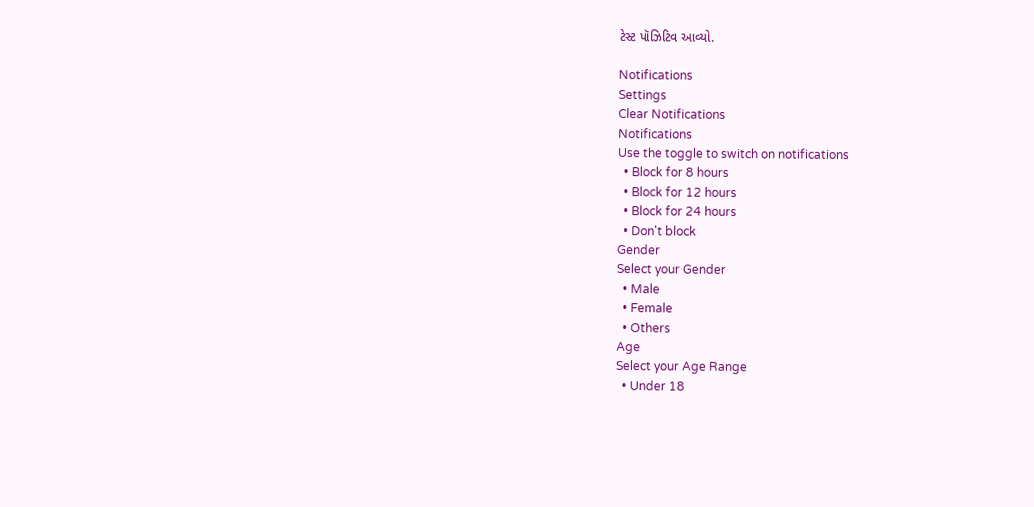ટેસ્ટ પૉઝિટિવ આવ્યો.

Notifications
Settings
Clear Notifications
Notifications
Use the toggle to switch on notifications
  • Block for 8 hours
  • Block for 12 hours
  • Block for 24 hours
  • Don't block
Gender
Select your Gender
  • Male
  • Female
  • Others
Age
Select your Age Range
  • Under 18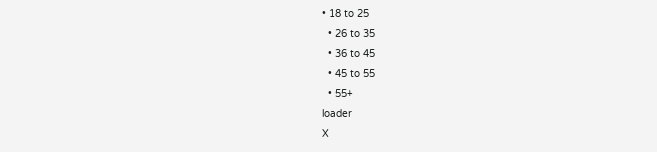• 18 to 25
  • 26 to 35
  • 36 to 45
  • 45 to 55
  • 55+
loader
X